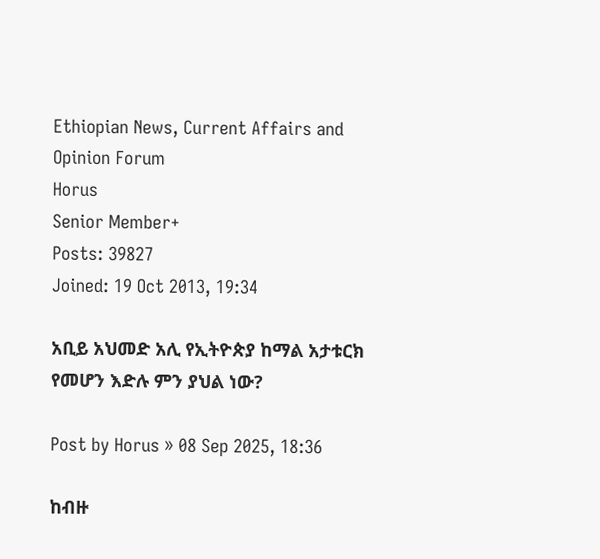Ethiopian News, Current Affairs and Opinion Forum
Horus
Senior Member+
Posts: 39827
Joined: 19 Oct 2013, 19:34

አቢይ አህመድ አሊ የኢትዮጵያ ከማል አታቱርክ የመሆን እድሉ ምን ያህል ነው?

Post by Horus » 08 Sep 2025, 18:36

ከብዙ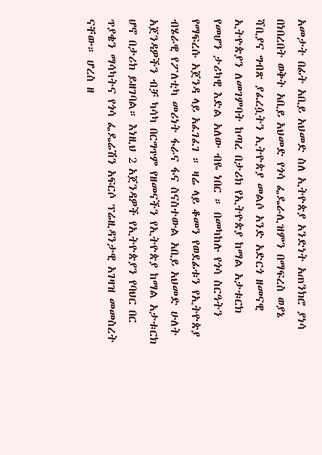አመታት በፊት አቢይ አህመድ ስለ ኢትዮጵያ አንድነት አጠንክሮ ያነሳ በነበረበት ወቅት አቢይ አህመድ የጎሳ ፌዴራሊዝምን በማፍረስ ወያኔ ሻቢያና ግብጽ ያፈረሷትን ኢትዮጵያ መልሶ አንድ አድርጎ ዘመናዊ ኢትዮጵያን ለመገምባት ከጣረ በታሪክ የኢትዮጵያ ከማል አታቱርክ የመሆን ታሪካዊ እድል አለው ብዬ ነበር ። በመካከሉ የጎሳ ስርዓትን የማፍረሱ አጀንዳ ላይ አፈገፈገ ። ዛሬ ላይ ቆመን የወደፊቱን የኢትዮጵያ ብሄራዊ የፖለቲካ መሪነት ፋራና ፋና ስናስተውል አቢይ አህመድ ሁለት አጀንዳዎችን ብቻ ካሳካ በርግጥም የዘመናችን የኢትዮጵያ ከማል አታቱርክ ሆኖ በታሪክ ይዘገባል። እነዚህ 2 አጀንዳዎች የኢትዮጵያን የባህር በር ጥያቄን ማሳካትና የጎሳ ፌዴሬሽን አፍርሶ ፕሬዚዳንታዊ አገዛዝ መመስረት ናቸው። ሆረስ ዘ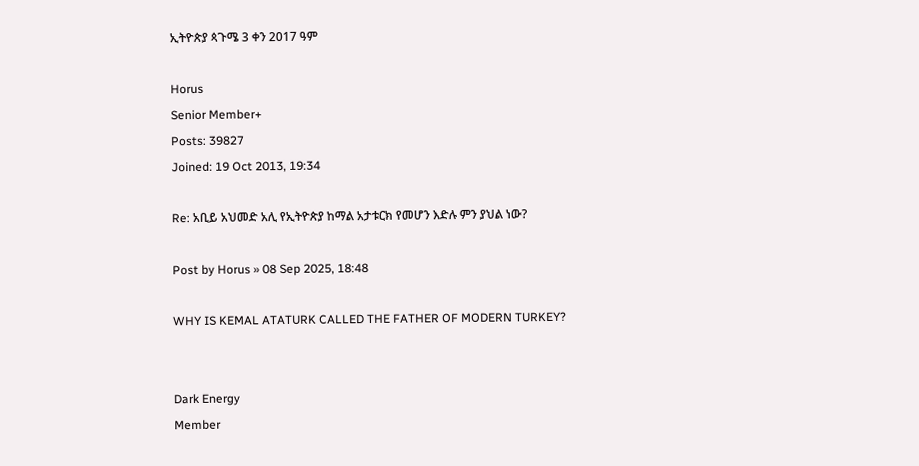ኢትዮጵያ ጳጉሜ 3 ቀን 2017 ዓም

Horus
Senior Member+
Posts: 39827
Joined: 19 Oct 2013, 19:34

Re: አቢይ አህመድ አሊ የኢትዮጵያ ከማል አታቱርክ የመሆን እድሉ ምን ያህል ነው?

Post by Horus » 08 Sep 2025, 18:48

WHY IS KEMAL ATATURK CALLED THE FATHER OF MODERN TURKEY?


Dark Energy
Member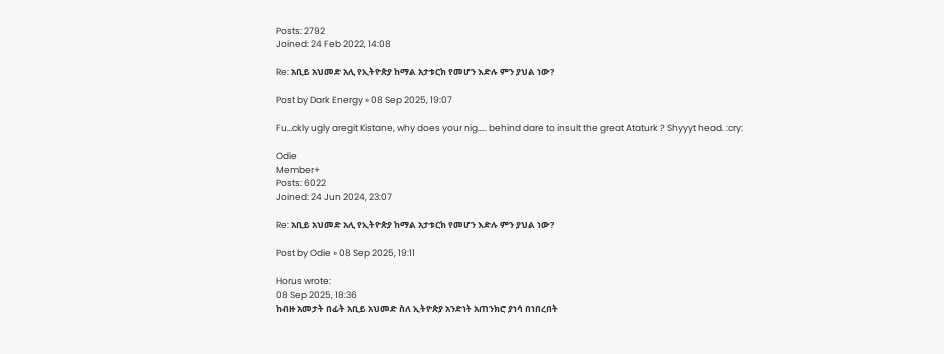Posts: 2792
Joined: 24 Feb 2022, 14:08

Re: አቢይ አህመድ አሊ የኢትዮጵያ ከማል አታቱርክ የመሆን እድሉ ምን ያህል ነው?

Post by Dark Energy » 08 Sep 2025, 19:07

Fu…ckly ugly aregit Kistane, why does your nig….. behind dare to insult the great Ataturk ? Shyyyt head. :cry:

Odie
Member+
Posts: 6022
Joined: 24 Jun 2024, 23:07

Re: አቢይ አህመድ አሊ የኢትዮጵያ ከማል አታቱርክ የመሆን እድሉ ምን ያህል ነው?

Post by Odie » 08 Sep 2025, 19:11

Horus wrote:
08 Sep 2025, 18:36
ከብዙ አመታት በፊት አቢይ አህመድ ስለ ኢትዮጵያ አንድነት አጠንክሮ ያነሳ በነበረበት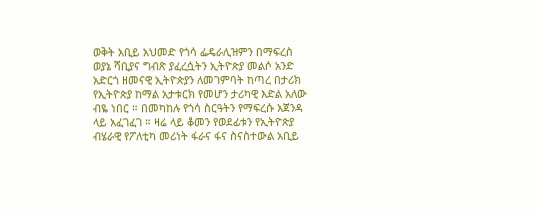ወቅት አቢይ አህመድ የጎሳ ፌዴራሊዝምን በማፍረስ ወያኔ ሻቢያና ግብጽ ያፈረሷትን ኢትዮጵያ መልሶ አንድ አድርጎ ዘመናዊ ኢትዮጵያን ለመገምባት ከጣረ በታሪክ የኢትዮጵያ ከማል አታቱርክ የመሆን ታሪካዊ እድል አለው ብዬ ነበር ። በመካከሉ የጎሳ ስርዓትን የማፍረሱ አጀንዳ ላይ አፈገፈገ ። ዛሬ ላይ ቆመን የወደፊቱን የኢትዮጵያ ብሄራዊ የፖለቲካ መሪነት ፋራና ፋና ስናስተውል አቢይ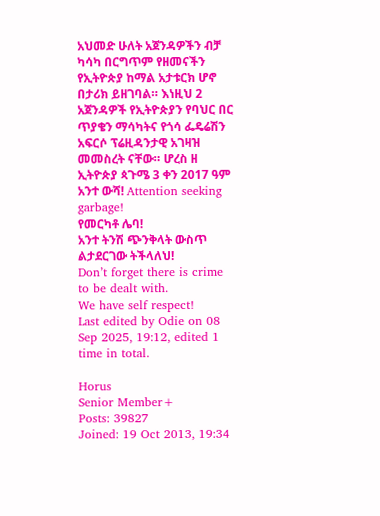አህመድ ሁለት አጀንዳዎችን ብቻ ካሳካ በርግጥም የዘመናችን የኢትዮጵያ ከማል አታቱርክ ሆኖ በታሪክ ይዘገባል። እነዚህ 2 አጀንዳዎች የኢትዮጵያን የባህር በር ጥያቄን ማሳካትና የጎሳ ፌዴሬሽን አፍርሶ ፕሬዚዳንታዊ አገዛዝ መመስረት ናቸው። ሆረስ ዘ ኢትዮጵያ ጳጉሜ 3 ቀን 2017 ዓም
አንተ ውሻ! Attention seeking garbage!
የመርካቶ ሌባ!
አንተ ትንሽ ጭንቅላት ውስጥ ልታደርገው ትችላለህ!
Don’t forget there is crime to be dealt with.
We have self respect!
Last edited by Odie on 08 Sep 2025, 19:12, edited 1 time in total.

Horus
Senior Member+
Posts: 39827
Joined: 19 Oct 2013, 19:34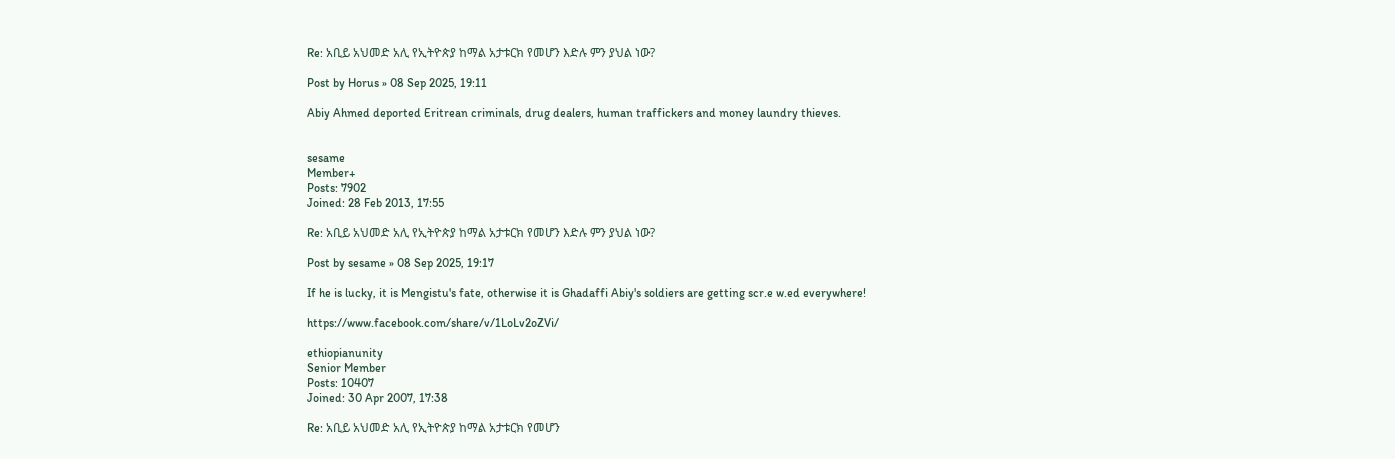Re: አቢይ አህመድ አሊ የኢትዮጵያ ከማል አታቱርክ የመሆን እድሉ ምን ያህል ነው?

Post by Horus » 08 Sep 2025, 19:11

Abiy Ahmed deported Eritrean criminals, drug dealers, human traffickers and money laundry thieves.


sesame
Member+
Posts: 7902
Joined: 28 Feb 2013, 17:55

Re: አቢይ አህመድ አሊ የኢትዮጵያ ከማል አታቱርክ የመሆን እድሉ ምን ያህል ነው?

Post by sesame » 08 Sep 2025, 19:17

If he is lucky, it is Mengistu's fate, otherwise it is Ghadaffi Abiy's soldiers are getting scr.e w.ed everywhere!

https://www.facebook.com/share/v/1LoLv2oZVi/

ethiopianunity
Senior Member
Posts: 10407
Joined: 30 Apr 2007, 17:38

Re: አቢይ አህመድ አሊ የኢትዮጵያ ከማል አታቱርክ የመሆን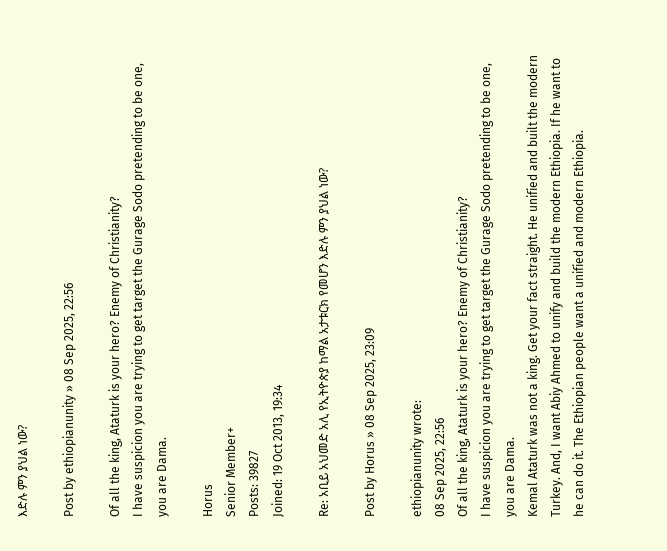እድሉ ምን ያህል ነው?

Post by ethiopianunity » 08 Sep 2025, 22:56

Of all the king, Ataturk is your hero? Enemy of Christianity?
I have suspicion you are trying to get target the Gurage Sodo pretending to be one, you are Dama.

Horus
Senior Member+
Posts: 39827
Joined: 19 Oct 2013, 19:34

Re: አቢይ አህመድ አሊ የኢትዮጵያ ከማል አታቱርክ የመሆን እድሉ ምን ያህል ነው?

Post by Horus » 08 Sep 2025, 23:09

ethiopianunity wrote:
08 Sep 2025, 22:56
Of all the king, Ataturk is your hero? Enemy of Christianity?
I have suspicion you are trying to get target the Gurage Sodo pretending to be one, you are Dama.
Kemal Ataturk was not a king. Get your fact straight. He unified and built the modern Turkey. And, I want Abiy Ahmed to unify and build the modern Ethiopia. If he want to he can do it. The Ethiopian people want a unified and modern Ethiopia.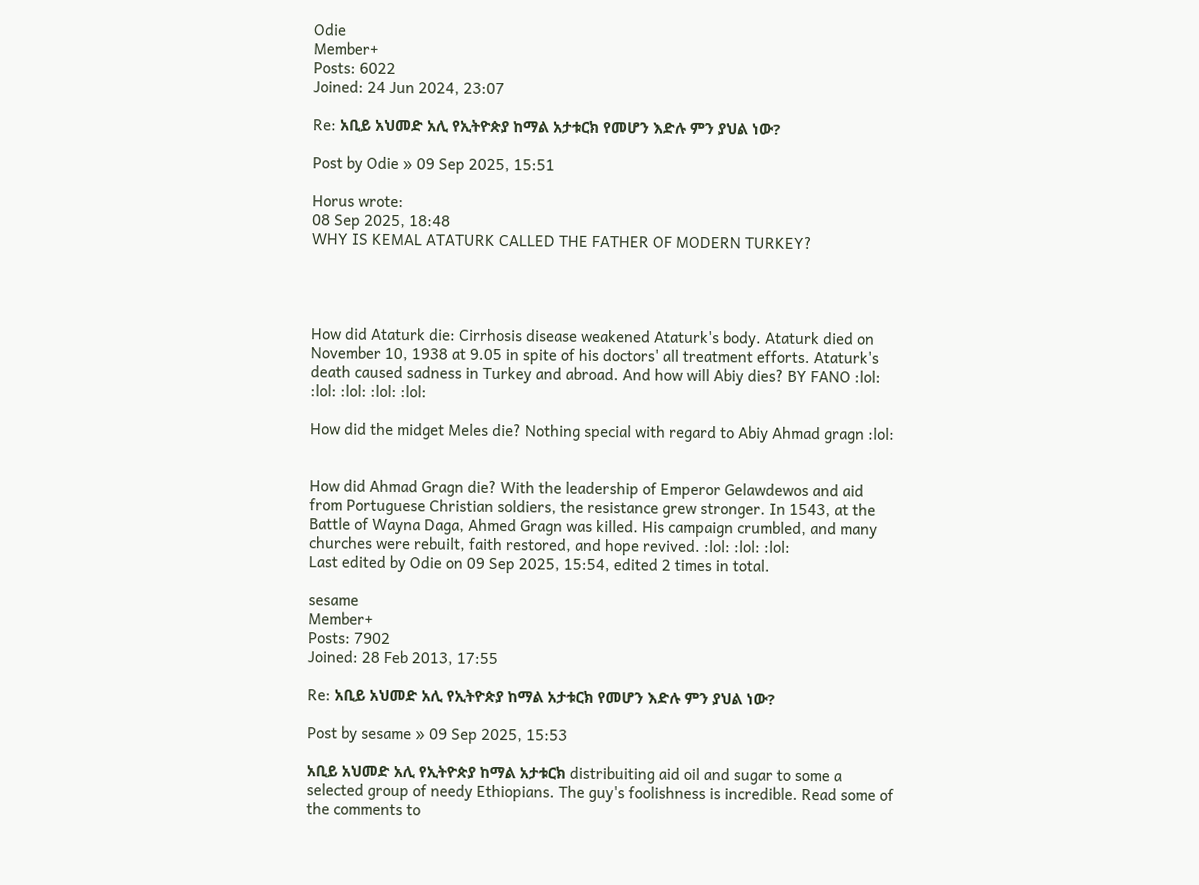Odie
Member+
Posts: 6022
Joined: 24 Jun 2024, 23:07

Re: አቢይ አህመድ አሊ የኢትዮጵያ ከማል አታቱርክ የመሆን እድሉ ምን ያህል ነው?

Post by Odie » 09 Sep 2025, 15:51

Horus wrote:
08 Sep 2025, 18:48
WHY IS KEMAL ATATURK CALLED THE FATHER OF MODERN TURKEY?




How did Ataturk die: Cirrhosis disease weakened Ataturk's body. Ataturk died on November 10, 1938 at 9.05 in spite of his doctors' all treatment efforts. Ataturk's death caused sadness in Turkey and abroad. And how will Abiy dies? BY FANO :lol: :lol: :lol: :lol: :lol:

How did the midget Meles die? Nothing special with regard to Abiy Ahmad gragn :lol:


How did Ahmad Gragn die? With the leadership of Emperor Gelawdewos and aid from Portuguese Christian soldiers, the resistance grew stronger. In 1543, at the Battle of Wayna Daga, Ahmed Gragn was killed. His campaign crumbled, and many churches were rebuilt, faith restored, and hope revived. :lol: :lol: :lol:
Last edited by Odie on 09 Sep 2025, 15:54, edited 2 times in total.

sesame
Member+
Posts: 7902
Joined: 28 Feb 2013, 17:55

Re: አቢይ አህመድ አሊ የኢትዮጵያ ከማል አታቱርክ የመሆን እድሉ ምን ያህል ነው?

Post by sesame » 09 Sep 2025, 15:53

አቢይ አህመድ አሊ የኢትዮጵያ ከማል አታቱርክ distribuiting aid oil and sugar to some a selected group of needy Ethiopians. The guy's foolishness is incredible. Read some of the comments to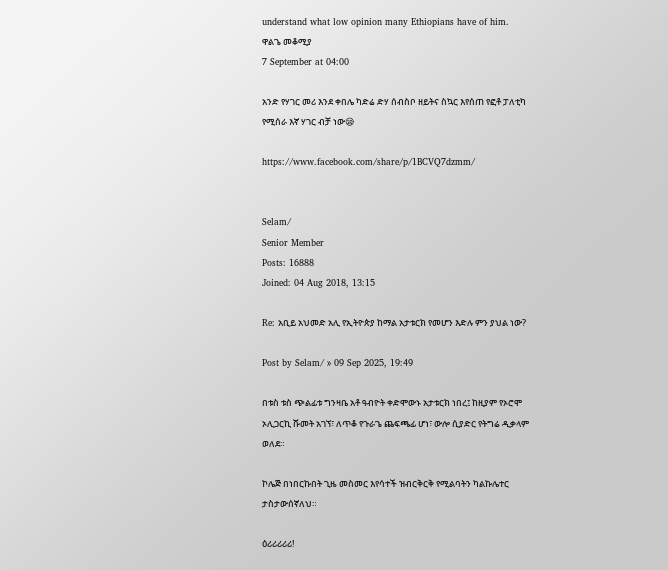understand what low opinion many Ethiopians have of him.
ዋልጌ መቆሚያ
7 September at 04:00

አንድ የሃገር መሪ እንደ ቀበሌ ካድሬ ድሃ ሰብስቦ ዘይትና ስኳር እየሰጠ የፎቶ ፓለቲካ የሚሰራ እኛ ሃገር ብቻ ነው😪

https://www.facebook.com/share/p/1BCVQ7dzmm/


Selam/
Senior Member
Posts: 16888
Joined: 04 Aug 2018, 13:15

Re: አቢይ አህመድ አሊ የኢትዮጵያ ከማል አታቱርክ የመሆን እድሉ ምን ያህል ነው?

Post by Selam/ » 09 Sep 2025, 19:49

በቱስ ቱስ ጭልፊቱ ግንዛቤ አቶ ዓብዮት ቀድሞውኑ አታቱርክ ነበረ፤ ከዚያም የኦሮሞ ኦሊጋርኪ ሹመት አገኘ፣ ለጥቆ የጉራጌ ጨፍጫፊ ሆነ፣ ውሎ ሲያድር የትግሬ ዲቃላም ወለደ።

ኮሌጅ በነበርኩበት ጊዜ መስመር እየሳተች ዝብርቅርቅ የሚልባትን ካልኩሌተር ታስታውሰኛለህ።

ዕሪሪሪሪሪ!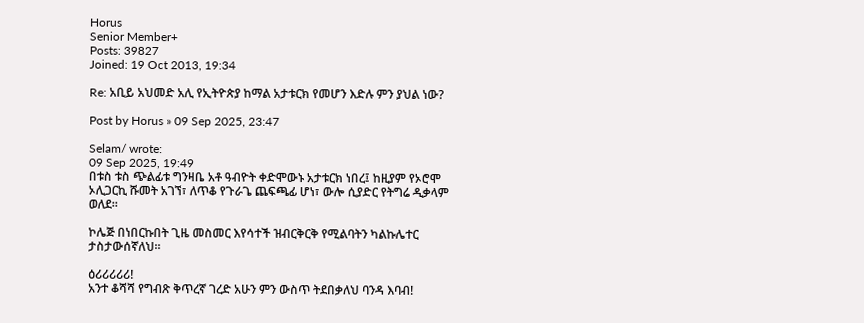Horus
Senior Member+
Posts: 39827
Joined: 19 Oct 2013, 19:34

Re: አቢይ አህመድ አሊ የኢትዮጵያ ከማል አታቱርክ የመሆን እድሉ ምን ያህል ነው?

Post by Horus » 09 Sep 2025, 23:47

Selam/ wrote:
09 Sep 2025, 19:49
በቱስ ቱስ ጭልፊቱ ግንዛቤ አቶ ዓብዮት ቀድሞውኑ አታቱርክ ነበረ፤ ከዚያም የኦሮሞ ኦሊጋርኪ ሹመት አገኘ፣ ለጥቆ የጉራጌ ጨፍጫፊ ሆነ፣ ውሎ ሲያድር የትግሬ ዲቃላም ወለደ።

ኮሌጅ በነበርኩበት ጊዜ መስመር እየሳተች ዝብርቅርቅ የሚልባትን ካልኩሌተር ታስታውሰኛለህ።

ዕሪሪሪሪሪ!
አንተ ቆሻሻ የግብጽ ቅጥረኛ ገረድ አሁን ምን ውስጥ ትደበቃለህ ባንዳ እባብ!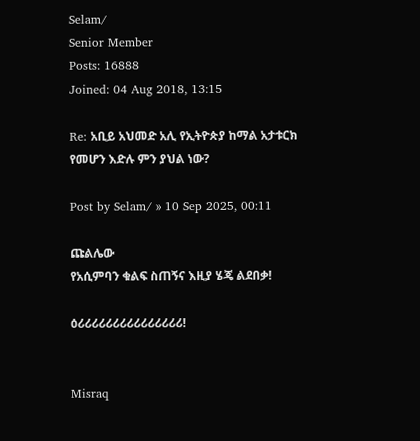Selam/
Senior Member
Posts: 16888
Joined: 04 Aug 2018, 13:15

Re: አቢይ አህመድ አሊ የኢትዮጵያ ከማል አታቱርክ የመሆን እድሉ ምን ያህል ነው?

Post by Selam/ » 10 Sep 2025, 00:11

ጩልሌው
የአሲምባን ቁልፍ ስጠኝና እዚያ ሄጄ ልደበቃ!

ዕሪሪሪሪሪሪሪሪሪሪሪሪሪሪሪ!


Misraq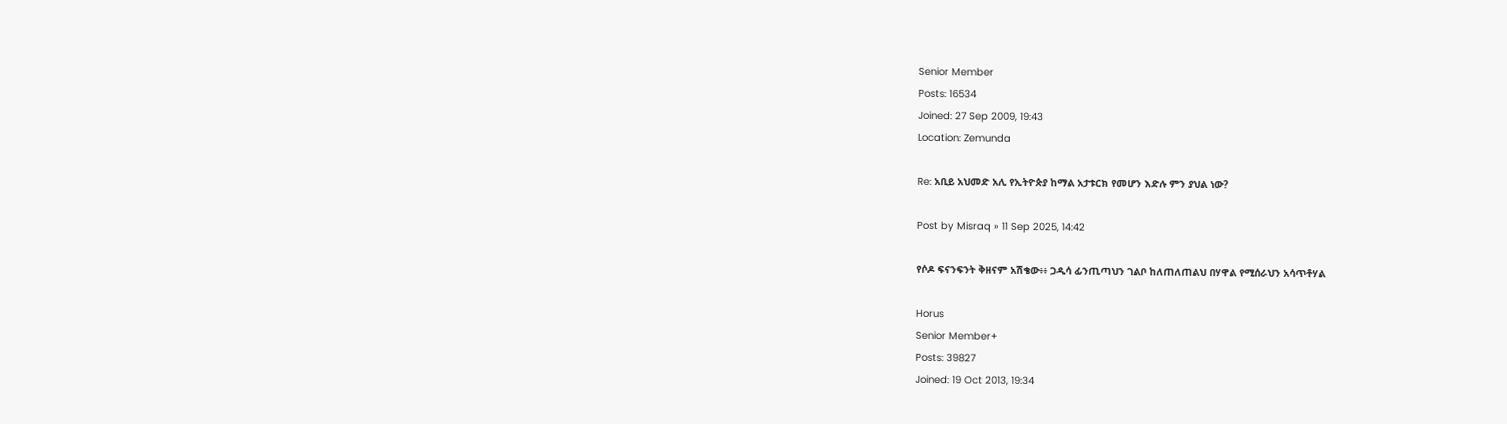Senior Member
Posts: 16534
Joined: 27 Sep 2009, 19:43
Location: Zemunda

Re: አቢይ አህመድ አሊ የኢትዮጵያ ከማል አታቱርክ የመሆን እድሉ ምን ያህል ነው?

Post by Misraq » 11 Sep 2025, 14:42

የሶዶ ፍናንፍንት ቅዘናም አሽቄው፥፥ ጋዲሳ ፊንጢጣህን ገልቦ ከለጠለጠልህ በሃዋል የሚሰራህን አሳጥቶሃል

Horus
Senior Member+
Posts: 39827
Joined: 19 Oct 2013, 19:34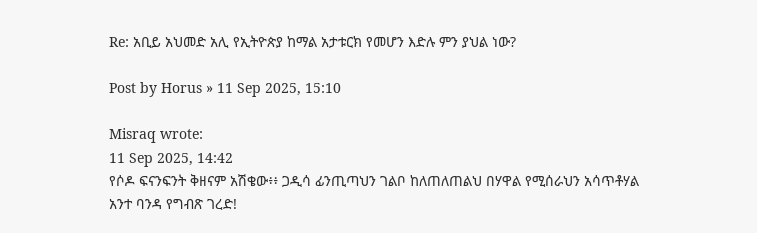Re: አቢይ አህመድ አሊ የኢትዮጵያ ከማል አታቱርክ የመሆን እድሉ ምን ያህል ነው?

Post by Horus » 11 Sep 2025, 15:10

Misraq wrote:
11 Sep 2025, 14:42
የሶዶ ፍናንፍንት ቅዘናም አሽቄው፥፥ ጋዲሳ ፊንጢጣህን ገልቦ ከለጠለጠልህ በሃዋል የሚሰራህን አሳጥቶሃል
አንተ ባንዳ የግብጽ ገረድ!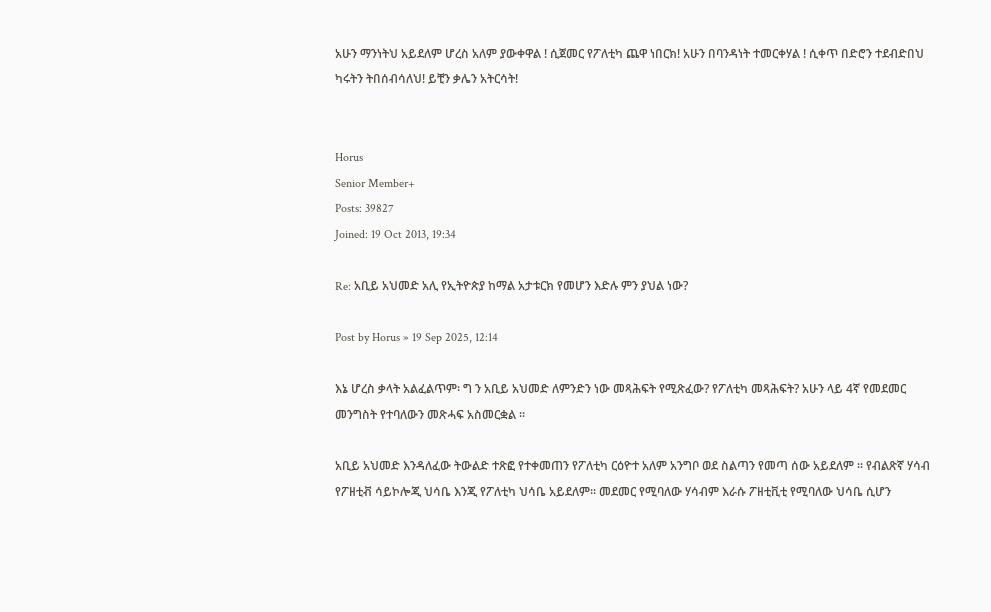አሁን ማንነትህ አይደለም ሆረስ አለም ያውቀዋል ! ሲጀመር የፖለቲካ ጨዋ ነበርክ! አሁን በባንዳነት ተመርቀሃል ! ሲቀጥ በድሮን ተደብድበህ ካሩትን ትበሰብሳለህ! ይቺን ቃሌን አትርሳት!


Horus
Senior Member+
Posts: 39827
Joined: 19 Oct 2013, 19:34

Re: አቢይ አህመድ አሊ የኢትዮጵያ ከማል አታቱርክ የመሆን እድሉ ምን ያህል ነው?

Post by Horus » 19 Sep 2025, 12:14

እኔ ሆረስ ቃላት አልፈልጥም፡ ግ ን አቢይ አህመድ ለምንድን ነው መጻሕፍት የሚጽፈው? የፖለቲካ መጻሕፍት? አሁን ላይ 4ኛ የመደመር መንግስት የተባለውን መጽሓፍ አስመርቋል ።

አቢይ አህመድ እንዳለፈው ትውልድ ተጽፎ የተቀመጠን የፖለቲካ ርዕዮተ አለም አንግቦ ወደ ስልጣን የመጣ ሰው አይደለም ። የብልጽኛ ሃሳብ የፖዘቲቭ ሳይኮሎጂ ህሳቤ እንጂ የፖለቲካ ህሳቤ አይደለም። መደመር የሚባለው ሃሳብም እራሱ ፖዘቲቪቲ የሚባለው ህሳቤ ሲሆን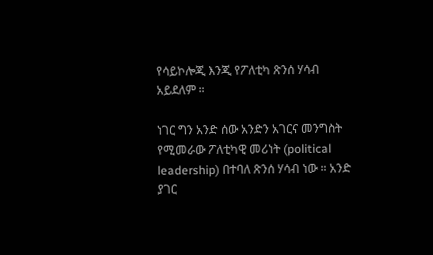የሳይኮሎጂ እንጂ የፖለቲካ ጽንሰ ሃሳብ አይደለም ።

ነገር ግን አንድ ሰው አንድን አገርና መንግስት የሚመራው ፖለቲካዊ መሪነት (political leadership) በተባለ ጽንሰ ሃሳብ ነው ። አንድ ያገር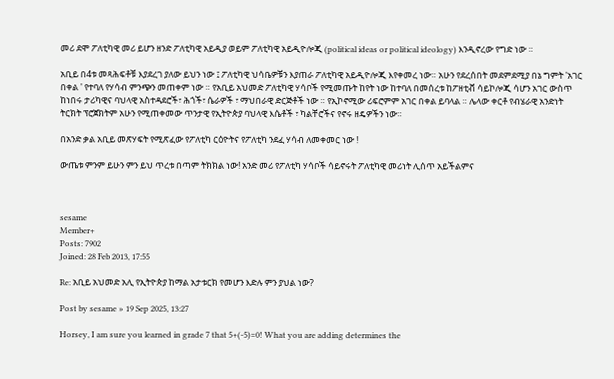መሪ ደሞ ፖለቲካዊ መሪ ይሆን ዘንድ ፖለቲካዊ አይዲያ ወይም ፖለቲካዊ አይዲዮሎጂ (political ideas or political ideology) እንዲኖረው የግድ ነው ።

አቢይ በ4ቱ መጻሕፍቶቹ እያደረገ ያለው ይህን ነው ፤ ፖለቲካዊ ህሳቤዎቹን እያጠራ ፖለቲካዊ አይዲዮሎጂ እየቀመረ ነው። አሁን የደረሰበት መደምደሚያ በኔ ግምት 'አገር በቀል ' የተባለ የሃሳብ ምንጭን መጠቀም ነው ። የአቢይ አህመድ ፖለቲካዊ ሃሳቦች የሚመጡት ከየት ነው ከተባለ በመሰረቱ ከፖዘቲቭ ሳይኮሎጂ ሳሆን አገር ውስጥ ከነበሩ ታሪካዊና ባህላዊ አስተዳደሮች፣ ሕጎች፣ ሴራዎች ፣ ማህበራዊ ድርጅቶች ነው ። የኢኮኖሚው ሪፍሮምም አገር በቀል ይባላል ። ሌላው ቀርቶ የብሄራዊ አንድነት ትርክት ፕሮጀክትም አሁን የሚጠቀመው ጥንታዊ የኢትዮጵያ ባህላዊ እሴቶች ፣ ካልቸሮችና የኖሩ ዘዴዎችን ነው።

በአንድ ቃል አቢይ መጽሃፍት የሚጽፈው የፖለቲካ ርዕዮትና የፖለቲካ ንደፈ ሃሳብ ለመቀመር ነው !

ውጤቱ ምንም ይሁን ምን ይህ ጥረቱ በጣም ትክክል ነው! አንድ መሪ የፖለቲካ ሃሳቦች ሳይኖሩት ፖለቲካዊ መሪነት ሊሰጥ አይችልምና



sesame
Member+
Posts: 7902
Joined: 28 Feb 2013, 17:55

Re: አቢይ አህመድ አሊ የኢትዮጵያ ከማል አታቱርክ የመሆን እድሉ ምን ያህል ነው?

Post by sesame » 19 Sep 2025, 13:27

Horsey, I am sure you learned in grade 7 that 5+(-5)=0! What you are adding determines the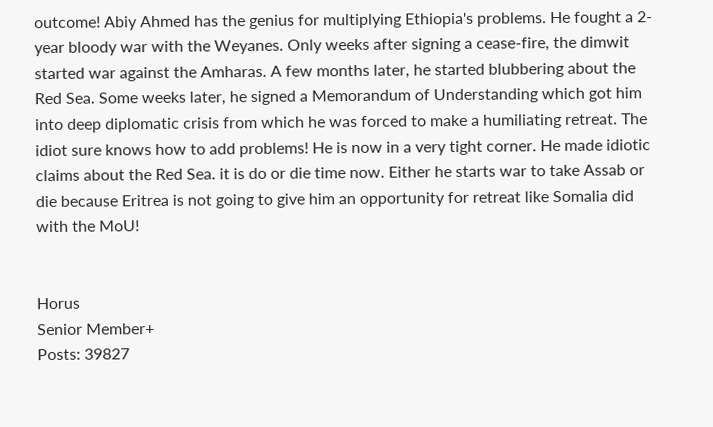outcome! Abiy Ahmed has the genius for multiplying Ethiopia's problems. He fought a 2-year bloody war with the Weyanes. Only weeks after signing a cease-fire, the dimwit started war against the Amharas. A few months later, he started blubbering about the Red Sea. Some weeks later, he signed a Memorandum of Understanding which got him into deep diplomatic crisis from which he was forced to make a humiliating retreat. The idiot sure knows how to add problems! He is now in a very tight corner. He made idiotic claims about the Red Sea. it is do or die time now. Either he starts war to take Assab or die because Eritrea is not going to give him an opportunity for retreat like Somalia did with the MoU!


Horus
Senior Member+
Posts: 39827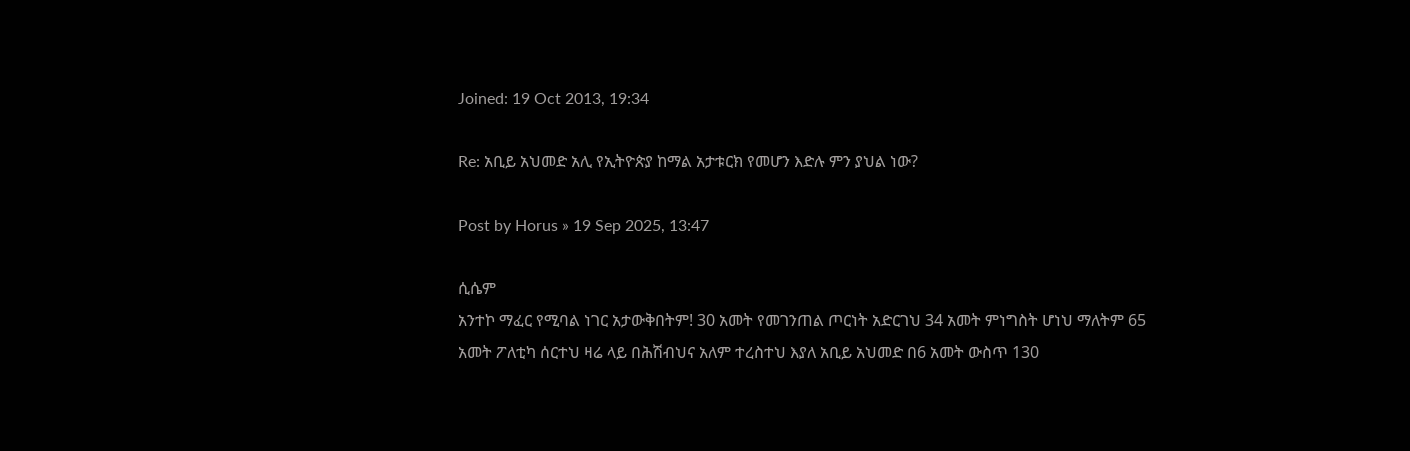Joined: 19 Oct 2013, 19:34

Re: አቢይ አህመድ አሊ የኢትዮጵያ ከማል አታቱርክ የመሆን እድሉ ምን ያህል ነው?

Post by Horus » 19 Sep 2025, 13:47

ሲሴም
አንተኮ ማፈር የሚባል ነገር አታውቅበትም! 30 አመት የመገንጠል ጦርነት አድርገህ 34 አመት ምነግስት ሆነህ ማለትም 65 አመት ፖለቲካ ሰርተህ ዛሬ ላይ በሕሽብህና አለም ተረስተህ እያለ አቢይ አህመድ በ6 አመት ውስጥ 130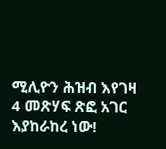ሚሊዮን ሕዝብ እየገዛ 4 መጽሃፍ ጽፎ አገር እያከራከረ ነው!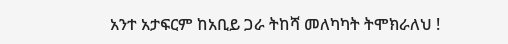አንተ አታፍርም ከአቢይ ጋራ ትከሻ መለካካት ትሞክራለህ !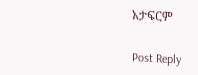አታፍርም


Post Reply